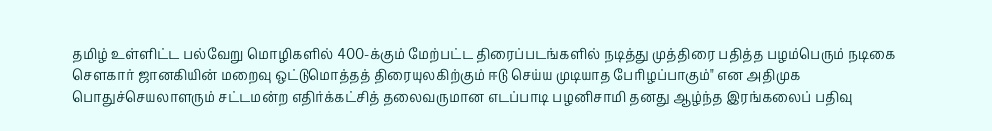தமிழ் உள்ளிட்ட பல்வேறு மொழிகளில் 400-க்கும் மேற்பட்ட திரைப்படங்களில் நடித்து முத்திரை பதித்த பழம்பெரும் நடிகை சௌகார் ஜானகியின் மறைவு ஒட்டுமொத்தத் திரையுலகிற்கும் ஈடு செய்ய முடியாத பேரிழப்பாகும்" என அதிமுக பொதுச்செயலாளரும் சட்டமன்ற எதிர்க்கட்சித் தலைவருமான எடப்பாடி பழனிசாமி தனது ஆழ்ந்த இரங்கலைப் பதிவு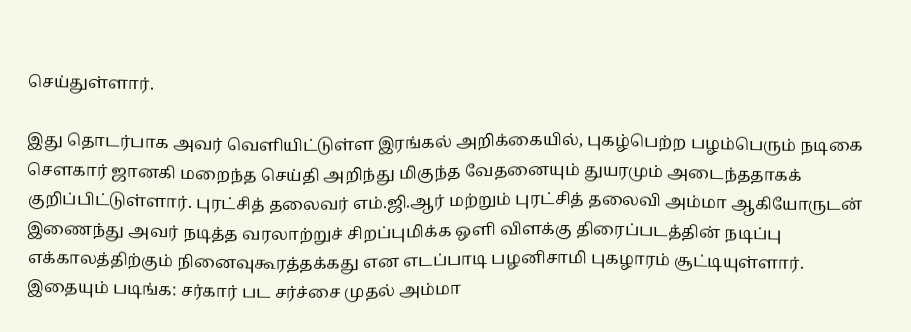செய்துள்ளார்.

இது தொடர்பாக அவர் வெளியிட்டுள்ள இரங்கல் அறிக்கையில், புகழ்பெற்ற பழம்பெரும் நடிகை சௌகார் ஜானகி மறைந்த செய்தி அறிந்து மிகுந்த வேதனையும் துயரமும் அடைந்ததாகக் குறிப்பிட்டுள்ளார். புரட்சித் தலைவர் எம்.ஜி.ஆர் மற்றும் புரட்சித் தலைவி அம்மா ஆகியோருடன் இணைந்து அவர் நடித்த வரலாற்றுச் சிறப்புமிக்க ஒளி விளக்கு திரைப்படத்தின் நடிப்பு எக்காலத்திற்கும் நினைவுகூரத்தக்கது என எடப்பாடி பழனிசாமி புகழாரம் சூட்டியுள்ளார்.
இதையும் படிங்க: சர்கார் பட சர்ச்சை முதல் அம்மா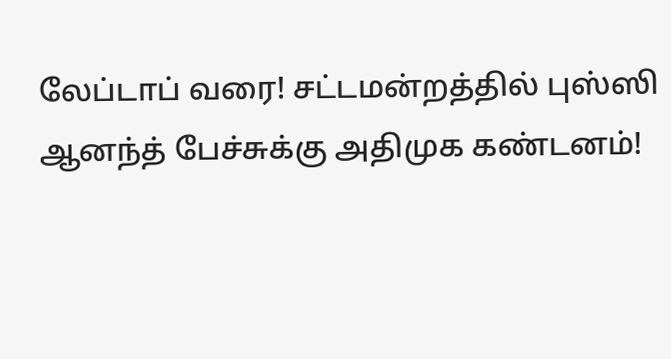லேப்டாப் வரை! சட்டமன்றத்தில் புஸ்ஸி ஆனந்த் பேச்சுக்கு அதிமுக கண்டனம்!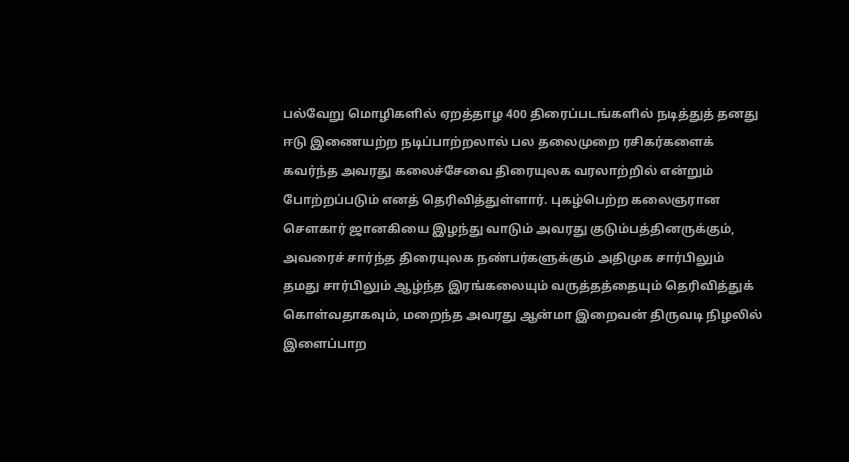பல்வேறு மொழிகளில் ஏறத்தாழ 400 திரைப்படங்களில் நடித்துத் தனது ஈடு இணையற்ற நடிப்பாற்றலால் பல தலைமுறை ரசிகர்களைக் கவர்ந்த அவரது கலைச்சேவை திரையுலக வரலாற்றில் என்றும் போற்றப்படும் எனத் தெரிவித்துள்ளார். புகழ்பெற்ற கலைஞரான சௌகார் ஜானகியை இழந்து வாடும் அவரது குடும்பத்தினருக்கும், அவரைச் சார்ந்த திரையுலக நண்பர்களுக்கும் அதிமுக சார்பிலும் தமது சார்பிலும் ஆழ்ந்த இரங்கலையும் வருத்தத்தையும் தெரிவித்துக் கொள்வதாகவும், மறைந்த அவரது ஆன்மா இறைவன் திருவடி நிழலில் இளைப்பாற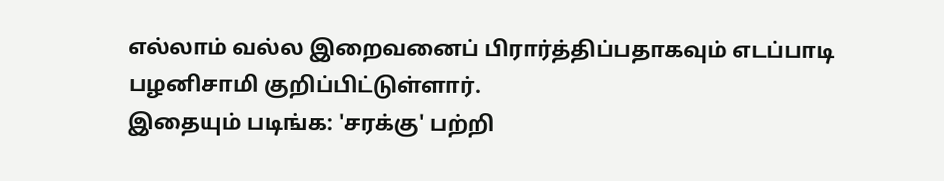எல்லாம் வல்ல இறைவனைப் பிரார்த்திப்பதாகவும் எடப்பாடி பழனிசாமி குறிப்பிட்டுள்ளார்.
இதையும் படிங்க: 'சரக்கு' பற்றி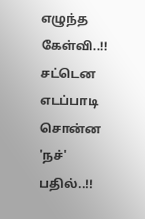எழுந்த கேள்வி..!! சட்டென எடப்பாடி சொன்ன 'நச்' பதில்..!!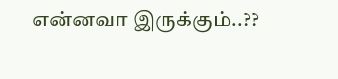என்னவா இருக்கும்..??